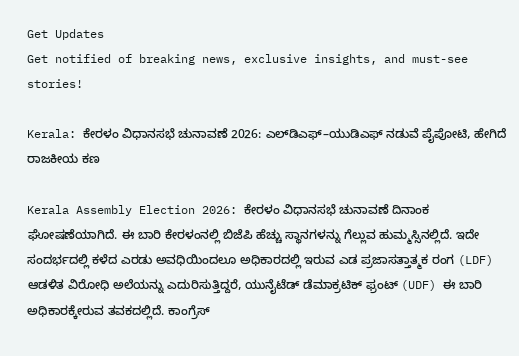Get Updates
Get notified of breaking news, exclusive insights, and must-see stories!

Kerala: ಕೇರಳಂ ವಿಧಾನಸಭೆ ಚುನಾವಣೆ 2026: ಎಲ್‌ಡಿಎಫ್–ಯುಡಿಎಫ್ ನಡುವೆ ಪೈಪೋಟಿ, ಹೇಗಿದೆ ರಾಜಕೀಯ ಕಣ

Kerala Assembly Election 2026: ಕೇರಳಂ ವಿಧಾನಸಭೆ ಚುನಾವಣೆ ದಿನಾಂಕ ಘೋಷಣೆಯಾಗಿದೆ. ಈ ಬಾರಿ ಕೇರಳಂನಲ್ಲಿ ಬಿಜೆಪಿ ಹೆಚ್ಚು ಸ್ಥಾನಗಳನ್ನು ಗೆಲ್ಲುವ ಹುಮ್ಮಸ್ಸಿನಲ್ಲಿದೆ. ಇದೇ ಸಂದರ್ಭದಲ್ಲಿ ಕಳೆದ ಎರಡು ಅವಧಿಯಿಂದಲೂ ಅಧಿಕಾರದಲ್ಲಿ ಇರುವ ಎಡ ಪ್ರಜಾಸತ್ತಾತ್ಮಕ ರಂಗ (LDF) ಆಡಳಿತ ವಿರೋಧಿ ಅಲೆಯನ್ನು ಎದುರಿಸುತ್ತಿದ್ದರೆ, ಯುನೈಟೆಡ್ ಡೆಮಾಕ್ರಟಿಕ್ ಫ್ರಂಟ್ (UDF) ಈ ಬಾರಿ ಅಧಿಕಾರಕ್ಕೇರುವ ತವಕದಲ್ಲಿದೆ. ಕಾಂಗ್ರೆಸ್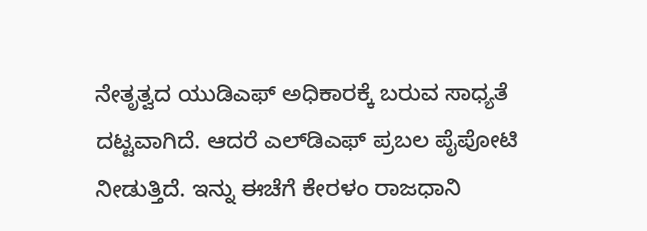ನೇತೃತ್ವದ ಯುಡಿಎಫ್‌ ಅಧಿಕಾರಕ್ಕೆ ಬರುವ ಸಾಧ್ಯತೆ ದಟ್ಟವಾಗಿದೆ. ಆದರೆ ಎಲ್‌ಡಿಎಫ್ ಪ್ರಬಲ ಪೈಪೋಟಿ ನೀಡುತ್ತಿದೆ. ಇನ್ನು ಈಚೆಗೆ ಕೇರಳಂ ರಾಜಧಾನಿ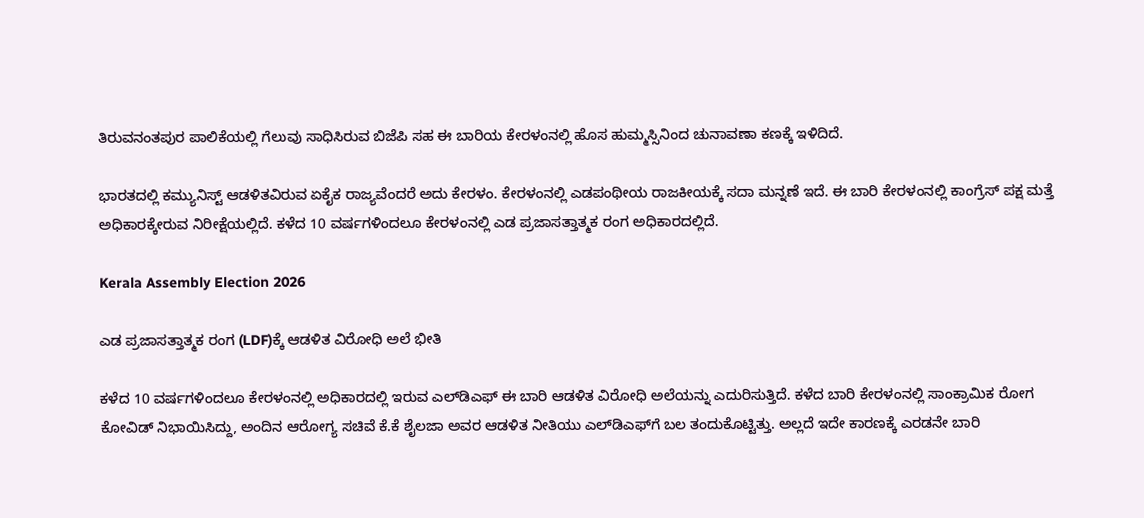ತಿರುವನಂತಪುರ ಪಾಲಿಕೆಯಲ್ಲಿ ಗೆಲುವು ಸಾಧಿಸಿರುವ ಬಿಜೆಪಿ ಸಹ ಈ ಬಾರಿಯ ಕೇರಳಂನಲ್ಲಿ ಹೊಸ ಹುಮ್ಮಸ್ಸಿನಿಂದ ಚುನಾವಣಾ ಕಣಕ್ಕೆ ಇಳಿದಿದೆ.

ಭಾರತದಲ್ಲಿ ಕಮ್ಯುನಿಸ್ಟ್‌ ಆಡಳಿತವಿರುವ ಏಕೈಕ ರಾಜ್ಯವೆಂದರೆ ಅದು ಕೇರಳಂ. ಕೇರಳಂನಲ್ಲಿ ಎಡಪಂಥೀಯ ರಾಜಕೀಯಕ್ಕೆ ಸದಾ ಮನ್ನಣೆ ಇದೆ. ಈ ಬಾರಿ ಕೇರಳಂನಲ್ಲಿ ಕಾಂಗ್ರೆಸ್ ಪಕ್ಷ ಮತ್ತೆ ಅಧಿಕಾರಕ್ಕೇರುವ ನಿರೀಕ್ಷೆಯಲ್ಲಿದೆ. ಕಳೆದ 10 ವರ್ಷಗಳಿಂದಲೂ ಕೇರಳಂನಲ್ಲಿ ಎಡ ಪ್ರಜಾಸತ್ತಾತ್ಮಕ ರಂಗ ಅಧಿಕಾರದಲ್ಲಿದೆ.

Kerala Assembly Election 2026

ಎಡ ಪ್ರಜಾಸತ್ತಾತ್ಮಕ ರಂಗ (LDF)ಕ್ಕೆ ಆಡಳಿತ ವಿರೋಧಿ ಅಲೆ ಭೀತಿ

ಕಳೆದ 10 ವರ್ಷಗಳಿಂದಲೂ ಕೇರಳಂನಲ್ಲಿ ಅಧಿಕಾರದಲ್ಲಿ ಇರುವ ಎಲ್‌ಡಿಎಫ್ ಈ ಬಾರಿ ಆಡಳಿತ ವಿರೋಧಿ ಅಲೆಯನ್ನು ಎದುರಿಸುತ್ತಿದೆ. ಕಳೆದ ಬಾರಿ ಕೇರಳಂನಲ್ಲಿ ಸಾಂಕ್ರಾಮಿಕ ರೋಗ ಕೋವಿಡ್ ನಿಭಾಯಿಸಿದ್ದು, ಅಂದಿನ ಆರೋಗ್ಯ ಸಚಿವೆ ಕೆ.ಕೆ ಶೈಲಜಾ ಅವರ ಆಡಳಿತ ನೀತಿಯು ಎಲ್‌ಡಿಎಫ್‌ಗೆ ಬಲ ತಂದುಕೊಟ್ಟಿತ್ತು. ಅಲ್ಲದೆ ಇದೇ ಕಾರಣಕ್ಕೆ ಎರಡನೇ ಬಾರಿ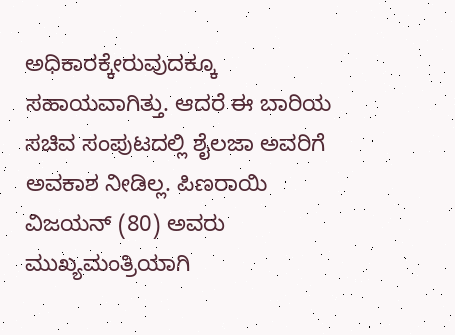ಅಧಿಕಾರಕ್ಕೇರುವುದಕ್ಕೂ ಸಹಾಯವಾಗಿತ್ತು. ಆದರೆ ಈ ಬಾರಿಯ ಸಚಿವ ಸಂಪುಟದಲ್ಲಿ ಶೈಲಜಾ ಅವರಿಗೆ ಅವಕಾಶ ನೀಡಿಲ್ಲ. ಪಿಣರಾಯಿ ವಿಜಯನ್ (80) ಅವರು ಮುಖ್ಯಮಂತ್ರಿಯಾಗಿ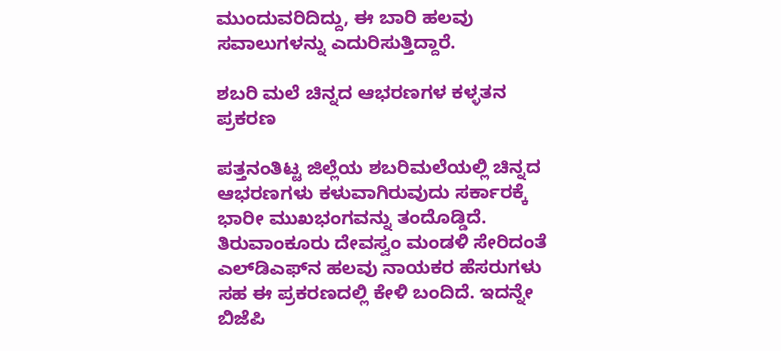ಮುಂದುವರಿದಿದ್ದು, ಈ ಬಾರಿ ಹಲವು ಸವಾಲುಗಳನ್ನು ಎದುರಿಸುತ್ತಿದ್ದಾರೆ.

ಶಬರಿ ಮಲೆ ಚಿನ್ನದ ಆಭರಣಗಳ ಕಳ್ಳತನ ಪ್ರಕರಣ

ಪತ್ತನಂತಿಟ್ಟ ಜಿಲ್ಲೆಯ ಶಬರಿಮಲೆಯಲ್ಲಿ ಚಿನ್ನದ ಆಭರಣಗಳು ಕಳುವಾಗಿರುವುದು ಸರ್ಕಾರಕ್ಕೆ ಭಾರೀ ಮುಖಭಂಗವನ್ನು ತಂದೊಡ್ಡಿದೆ. ತಿರುವಾಂಕೂರು ದೇವಸ್ವಂ ಮಂಡಳಿ ಸೇರಿದಂತೆ ಎಲ್‌ಡಿಎಫ್‌ನ ಹಲವು ನಾಯಕರ ಹೆಸರುಗಳು ಸಹ ಈ ಪ್ರಕರಣದಲ್ಲಿ ಕೇಳಿ ಬಂದಿದೆ. ಇದನ್ನೇ ಬಿಜೆಪಿ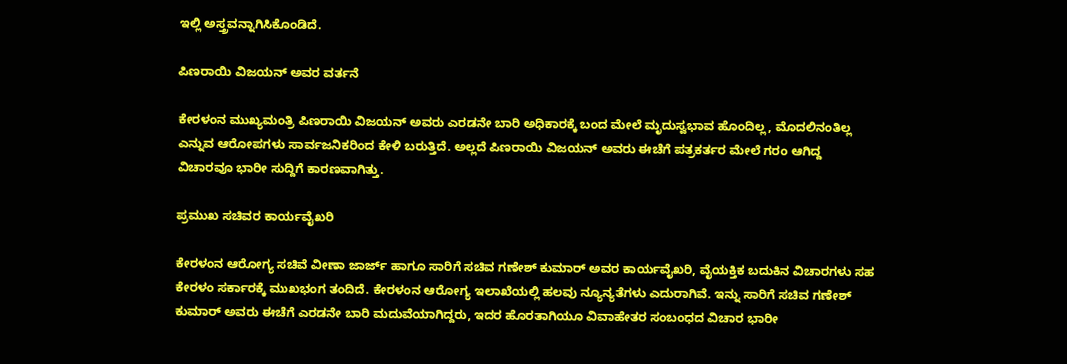ಇಲ್ಲಿ ಅಸ್ತ್ರವನ್ನಾಗಿಸಿಕೊಂಡಿದೆ.

ಪಿಣರಾಯಿ ವಿಜಯನ್ ಅವರ ವರ್ತನೆ

ಕೇರಳಂನ ಮುಖ್ಯಮಂತ್ರಿ ಪಿಣರಾಯಿ ವಿಜಯನ್ ಅವರು ಎರಡನೇ ಬಾರಿ ಅಧಿಕಾರಕ್ಕೆ ಬಂದ ಮೇಲೆ ಮೃದುಸ್ವಭಾವ ಹೊಂದಿಲ್ಲ, ಮೊದಲಿನಂತಿಲ್ಲ ಎನ್ನುವ ಆರೋಪಗಳು ಸಾರ್ವಜನಿಕರಿಂದ ಕೇಳಿ ಬರುತ್ತಿದೆ. ಅಲ್ಲದೆ ಪಿಣರಾಯಿ ವಿಜಯನ್ ಅವರು ಈಚೆಗೆ ಪತ್ರಕರ್ತರ ಮೇಲೆ ಗರಂ ಆಗಿದ್ದ ವಿಚಾರವೂ ಭಾರೀ ಸುದ್ದಿಗೆ ಕಾರಣವಾಗಿತ್ತು.

ಪ್ರಮುಖ ಸಚಿವರ ಕಾರ್ಯವೈಖರಿ

ಕೇರಳಂನ ಆರೋಗ್ಯ ಸಚಿವೆ ವೀಣಾ ಜಾರ್ಜ್ ಹಾಗೂ ಸಾರಿಗೆ ಸಚಿವ ಗಣೇಶ್ ಕುಮಾರ್ ಅವರ ಕಾರ್ಯವೈಖರಿ, ವೈಯಕ್ತಿಕ ಬದುಕಿನ ವಿಚಾರಗಳು ಸಹ ಕೇರಳಂ ಸರ್ಕಾರಕ್ಕೆ ಮುಖಭಂಗ ತಂದಿದೆ. ಕೇರಳಂನ ಆರೋಗ್ಯ ಇಲಾಖೆಯಲ್ಲಿ ಹಲವು ನ್ಯೂನ್ಯತೆಗಳು ಎದುರಾಗಿವೆ. ಇನ್ನು ಸಾರಿಗೆ ಸಚಿವ ಗಣೇಶ್ ಕುಮಾರ್ ಅವರು ಈಚೆಗೆ ಎರಡನೇ ಬಾರಿ ಮದುವೆಯಾಗಿದ್ದರು, ಇದರ ಹೊರತಾಗಿಯೂ ವಿವಾಹೇತರ ಸಂಬಂಧದ ವಿಚಾರ ಭಾರೀ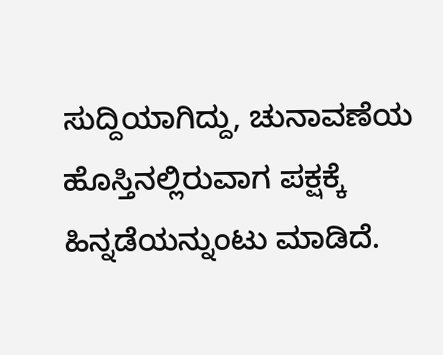ಸುದ್ದಿಯಾಗಿದ್ದು, ಚುನಾವಣೆಯ ಹೊಸ್ತಿನಲ್ಲಿರುವಾಗ ಪಕ್ಷಕ್ಕೆ ಹಿನ್ನಡೆಯನ್ನುಂಟು ಮಾಡಿದೆ.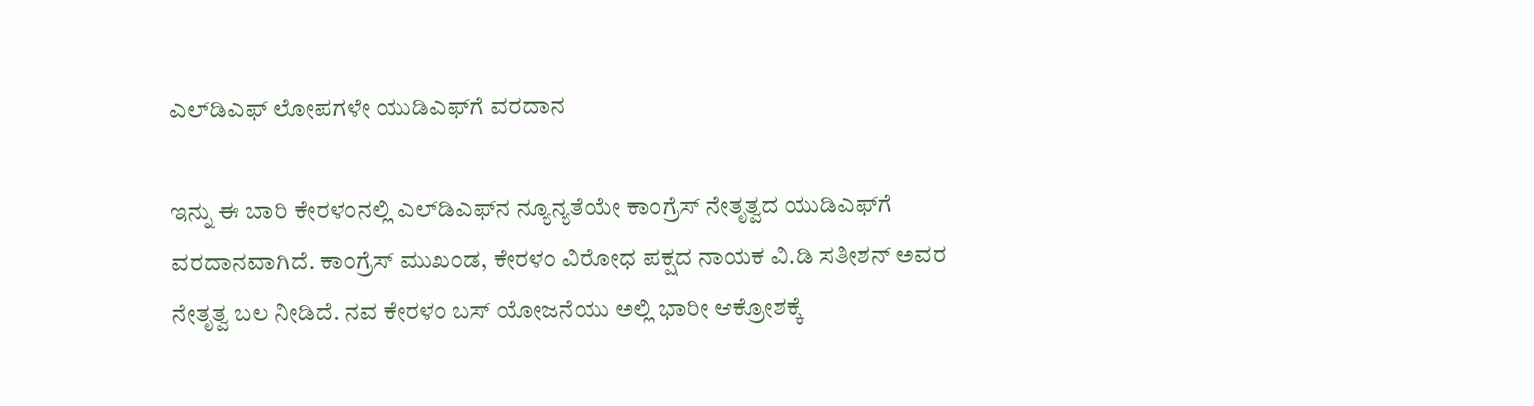ಎಲ್‌ಡಿಎಫ್ ಲೋಪಗಳೇ ಯುಡಿಎಫ್‌ಗೆ ವರದಾನ

ಇನ್ನು ಈ ಬಾರಿ ಕೇರಳಂನಲ್ಲಿ ಎಲ್‌ಡಿಎಫ್‌ನ ನ್ಯೂನ್ಯತೆಯೇ ಕಾಂಗ್ರೆಸ್ ನೇತೃತ್ವದ ಯುಡಿಎಫ್‌ಗೆ ವರದಾನವಾಗಿದೆ. ಕಾಂಗ್ರೆಸ್ ಮುಖಂಡ, ಕೇರಳಂ ವಿರೋಧ ಪಕ್ಷದ ನಾಯಕ ವಿ.ಡಿ ಸತೀಶನ್ ಅವರ ನೇತೃತ್ವ ಬಲ ನೀಡಿದೆ. ನವ ಕೇರಳಂ ಬಸ್ ಯೋಜನೆಯು ಅಲ್ಲಿ ಭಾರೀ ಆಕ್ರೋಶಕ್ಕೆ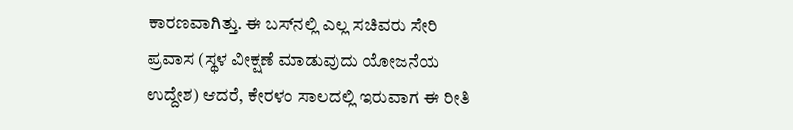ಕಾರಣವಾಗಿತ್ತು. ಈ ಬಸ್‌ನಲ್ಲಿ ಎಲ್ಲ ಸಚಿವರು ಸೇರಿ ಪ್ರವಾಸ (ಸ್ಥಳ ವೀಕ್ಷಣೆ ಮಾಡುವುದು ಯೋಜನೆಯ ಉದ್ದೇಶ) ಆದರೆ, ಕೇರಳಂ ಸಾಲದಲ್ಲಿ ಇರುವಾಗ ಈ ರೀತಿ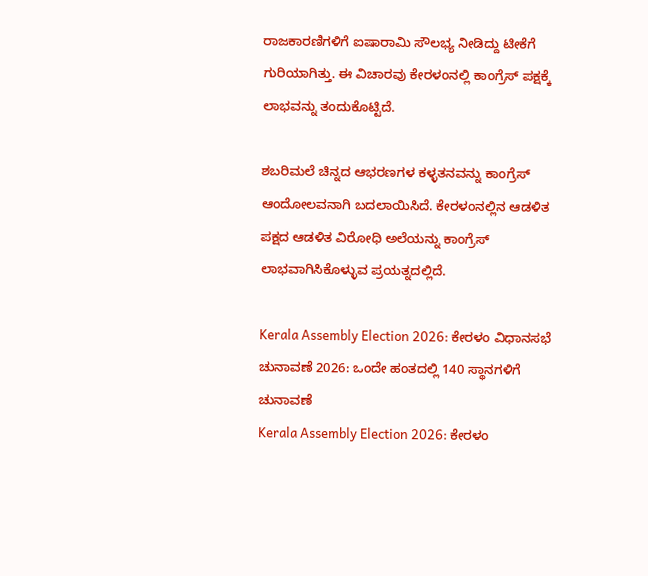ರಾಜಕಾರಣಿಗಳಿಗೆ ಐಷಾರಾಮಿ ಸೌಲಭ್ಯ ನೀಡಿದ್ದು ಟೀಕೆಗೆ ಗುರಿಯಾಗಿತ್ತು. ಈ ವಿಚಾರವು ಕೇರಳಂನಲ್ಲಿ ಕಾಂಗ್ರೆಸ್ ಪಕ್ಷಕ್ಕೆ ಲಾಭವನ್ನು ತಂದುಕೊಟ್ಟಿದೆ.

ಶಬರಿಮಲೆ ಚಿನ್ನದ ಆಭರಣಗಳ ಕಳ್ಳತನವನ್ನು ಕಾಂಗ್ರೆಸ್ ಆಂದೋಲವನಾಗಿ ಬದಲಾಯಿಸಿದೆ. ಕೇರಳಂನಲ್ಲಿನ ಆಡಳಿತ ಪಕ್ಷದ ಆಡಳಿತ ವಿರೋಧಿ ಅಲೆಯನ್ನು ಕಾಂಗ್ರೆಸ್ ಲಾಭವಾಗಿಸಿಕೊಳ್ಳುವ ಪ್ರಯತ್ನದಲ್ಲಿದೆ.

Kerala Assembly Election 2026: ಕೇರಳಂ ವಿಧಾನಸಭೆ ಚುನಾವಣೆ 2026: ಒಂದೇ ಹಂತದಲ್ಲಿ 140 ಸ್ಥಾನಗಳಿಗೆ ಚುನಾವಣೆ
Kerala Assembly Election 2026: ಕೇರಳಂ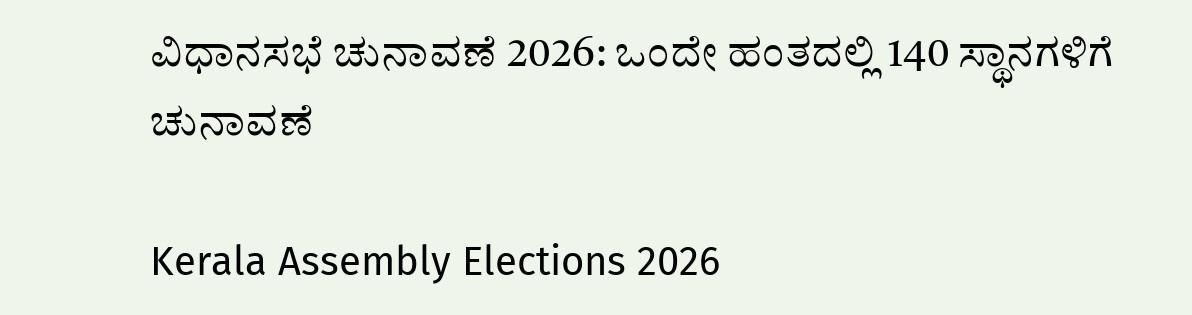ವಿಧಾನಸಭೆ ಚುನಾವಣೆ 2026: ಒಂದೇ ಹಂತದಲ್ಲಿ 140 ಸ್ಥಾನಗಳಿಗೆ ಚುನಾವಣೆ

Kerala Assembly Elections 2026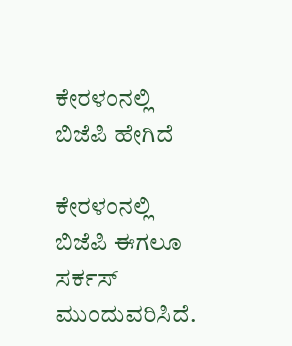ಕೇರಳಂನಲ್ಲಿ ಬಿಜೆಪಿ ಹೇಗಿದೆ

ಕೇರಳಂನಲ್ಲಿ ಬಿಜೆಪಿ ಈಗಲೂ ಸರ್ಕಸ್ ಮುಂದುವರಿಸಿದೆ.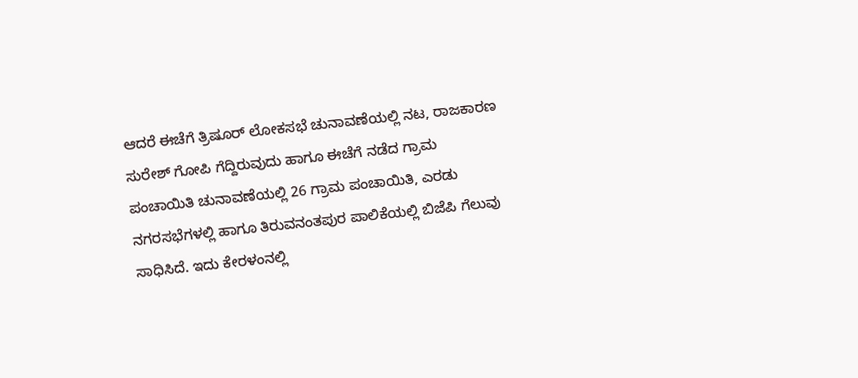ಆದರೆ ಈಚೆಗೆ ತ್ರಿಷೂರ್ ಲೋಕಸಭೆ ಚುನಾವಣೆಯಲ್ಲಿ ನಟ, ರಾಜಕಾರಣ ಸುರೇಶ್ ಗೋಪಿ ಗೆದ್ದಿರುವುದು ಹಾಗೂ ಈಚೆಗೆ ನಡೆದ ಗ್ರಾಮ ಪಂಚಾಯಿತಿ ಚುನಾವಣೆಯಲ್ಲಿ 26 ಗ್ರಾಮ ಪಂಚಾಯಿತಿ, ಎರಡು ನಗರಸಭೆಗಳಲ್ಲಿ ಹಾಗೂ ತಿರುವನಂತಪುರ ಪಾಲಿಕೆಯಲ್ಲಿ ಬಿಜೆಪಿ ಗೆಲುವು ಸಾಧಿಸಿದೆ. ಇದು ಕೇರಳಂನಲ್ಲಿ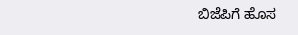ಬಿಜೆಪಿಗೆ ಹೊಸ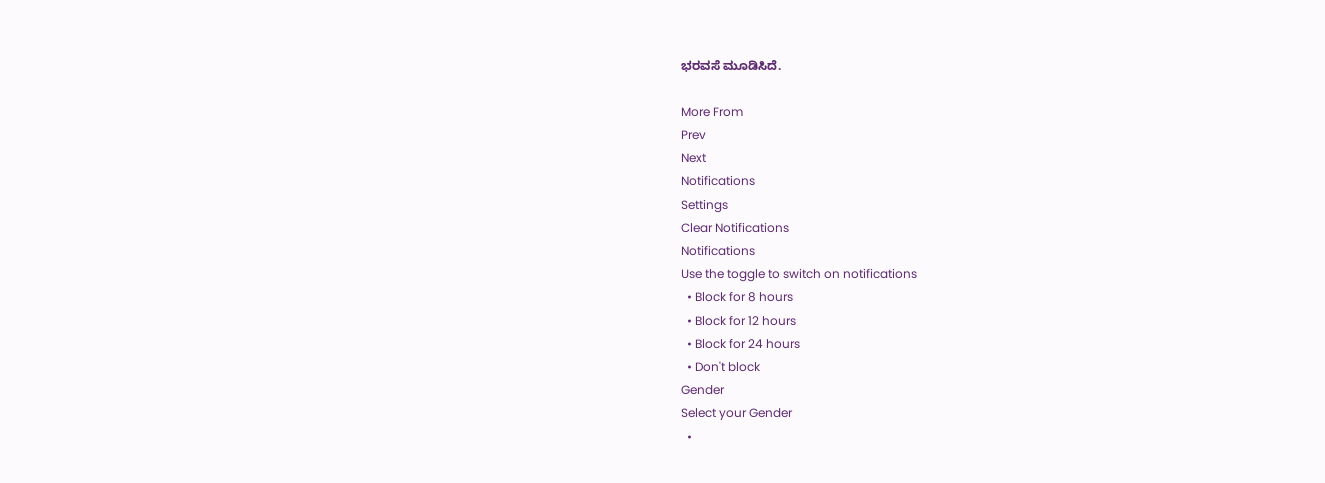ಭರವಸೆ ಮೂಡಿಸಿದೆ.

More From
Prev
Next
Notifications
Settings
Clear Notifications
Notifications
Use the toggle to switch on notifications
  • Block for 8 hours
  • Block for 12 hours
  • Block for 24 hours
  • Don't block
Gender
Select your Gender
  •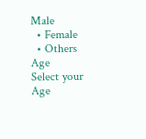Male
  • Female
  • Others
Age
Select your Age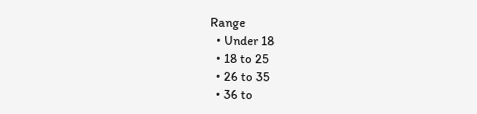Range
  • Under 18
  • 18 to 25
  • 26 to 35
  • 36 to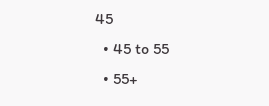45
  • 45 to 55
  • 55+